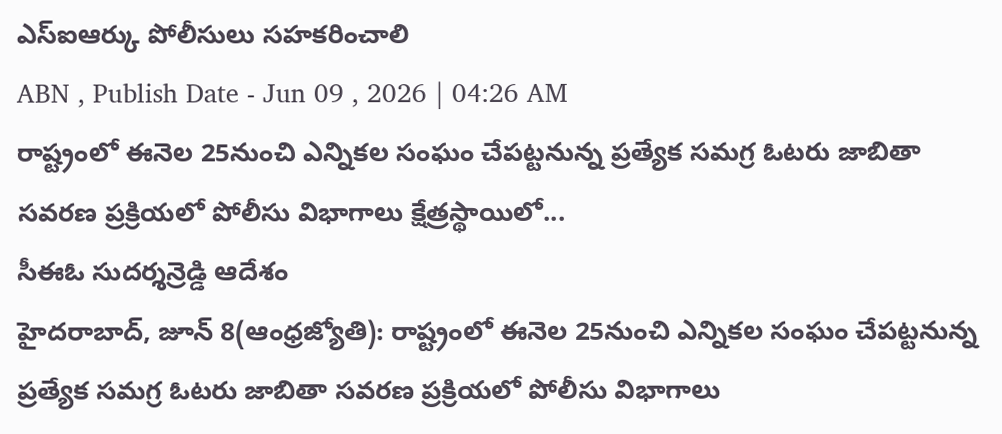ఎస్ఐఆర్కు పోలీసులు సహకరించాలి
ABN , Publish Date - Jun 09 , 2026 | 04:26 AM
రాష్ట్రంలో ఈనెల 25నుంచి ఎన్నికల సంఘం చేపట్టనున్న ప్రత్యేక సమగ్ర ఓటరు జాబితా సవరణ ప్రక్రియలో పోలీసు విభాగాలు క్షేత్రస్థాయిలో...
సీఈఓ సుదర్శన్రెడ్డి ఆదేశం
హైదరాబాద్, జూన్ 8(ఆంధ్రజ్యోతి): రాష్ట్రంలో ఈనెల 25నుంచి ఎన్నికల సంఘం చేపట్టనున్న ప్రత్యేక సమగ్ర ఓటరు జాబితా సవరణ ప్రక్రియలో పోలీసు విభాగాలు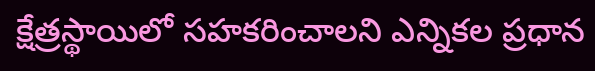క్షేత్రస్థాయిలో సహకరించాలని ఎన్నికల ప్రధాన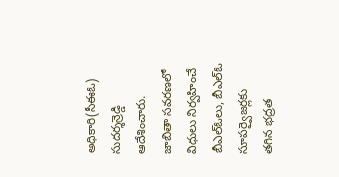అధికారి(సీఈఓ) సుదర్శన్రెడ్డి ఆదేశించారు. జాబితా సవరణలో విధులు నిర్వహించే బీఎల్ఓలు, బీఎల్ఓ సూపర్వైజర్లకు తగిన భద్రత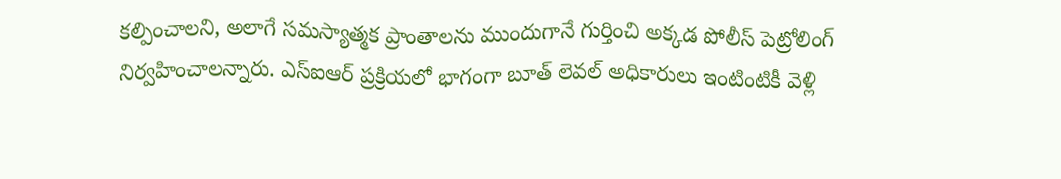కల్పించాలని, అలాగే సమస్యాత్మక ప్రాంతాలను ముందుగానే గుర్తించి అక్కడ పోలీస్ పెట్రోలింగ్ నిర్వహించాలన్నారు. ఎస్ఐఆర్ ప్రక్రియలో భాగంగా బూత్ లెవల్ అధికారులు ఇంటింటికీ వెళ్లి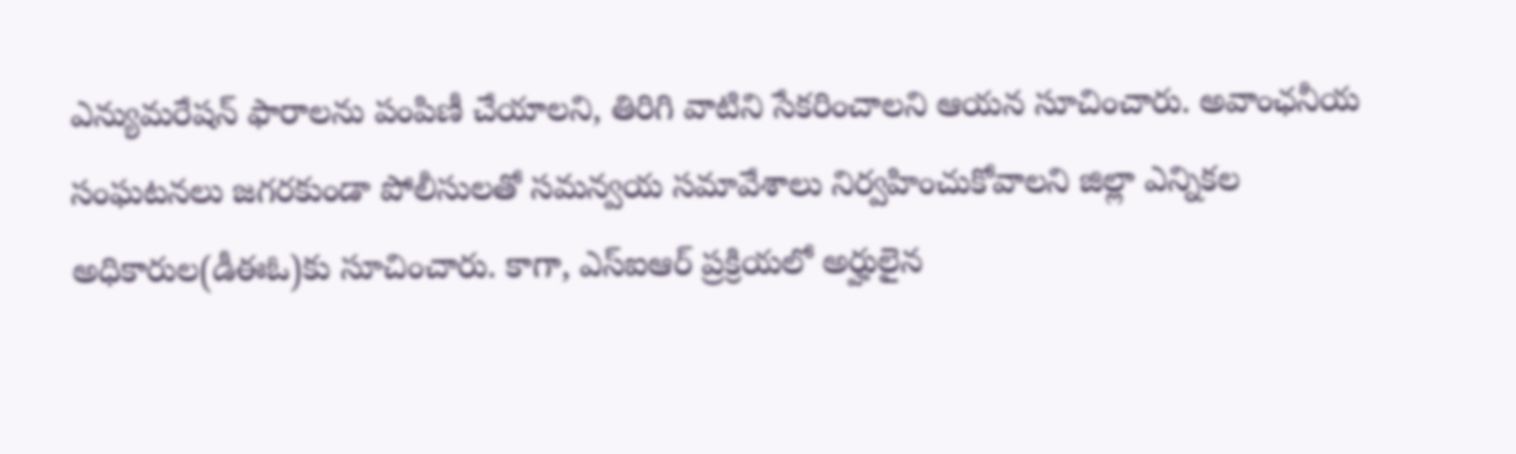ఎన్యుమరేషన్ ఫారాలను పంపిణీ చేయాలని, తిరిగి వాటిని సేకరించాలని ఆయన సూచించారు. అవాంఛనీయ సంఘటనలు జగరకుండా పోలీసులతో సమన్వయ సమావేశాలు నిర్వహించుకోవాలని జిల్లా ఎన్నికల అధికారుల(డీఈఓ)కు సూచించారు. కాగా, ఎస్ఐఆర్ ప్రక్రియలో అర్హులైన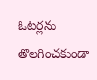ఓటర్లను తొలగించకుండా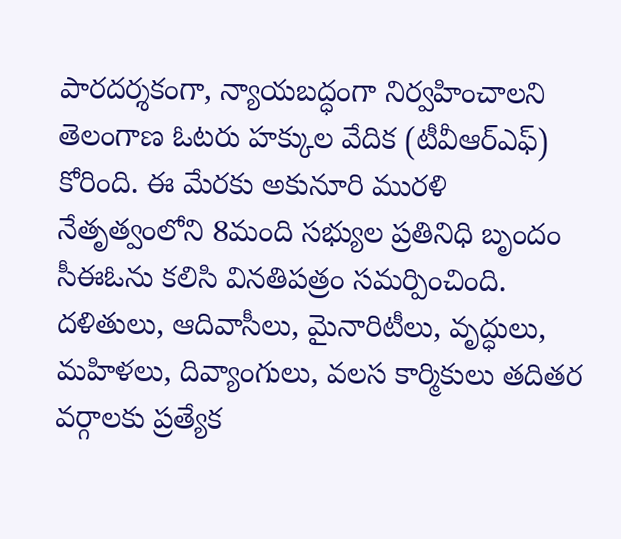పారదర్శకంగా, న్యాయబద్ధంగా నిర్వహించాలని తెలంగాణ ఓటరు హక్కుల వేదిక (టీవీఆర్ఎఫ్) కోరింది. ఈ మేరకు అకునూరి మురళి నేతృత్వంలోని 8మంది సభ్యుల ప్రతినిధి బృందం సీఈఓను కలిసి వినతిపత్రం సమర్పించింది. దళితులు, ఆదివాసీలు, మైనారిటీలు, వృద్ధులు, మహిళలు, దివ్యాంగులు, వలస కార్మికులు తదితర వర్గాలకు ప్రత్యేక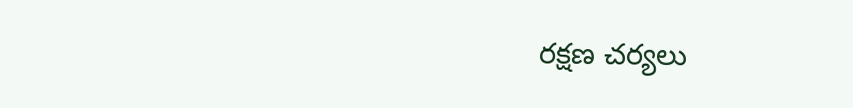రక్షణ చర్యలు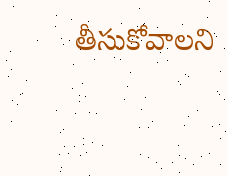తీసుకోవాలని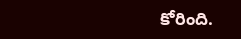కోరింది.